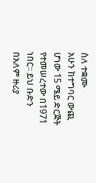ስለ ተቋሙ
አሁን ከተግባር ውጪ ሆነው 15 ሜይ ድርጅት የተመሠረተው በ1971 ነበር፡፡ ይህ ቡድን በአለም ዙሪያ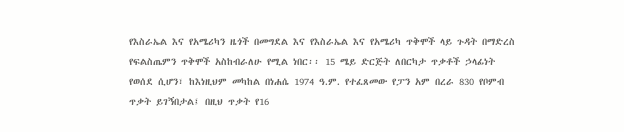የእስራኤል እና የአሜሪካን ዜጎች በመግደል እና የእስራኤል እና የአሜሪካ ጥቅሞች ላይ ጉዳት በማድረስ የፍልስጤምን ጥቅሞች አስከብራለሁ የሚል ነበር፡፡ 15 ሜይ ድርጅት ለበርካታ ጥቃቶች ኃላፊነት የወሰደ ሲሆን፣ ከእነዚህም መካከል በነሐሴ 1974 ዓ.ም. የተፈጸመው የፓን አም በረራ 830 የቦምብ ጥቃት ይገኝበታል፤ በዚህ ጥቃት የ16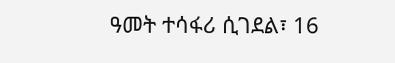ዓመት ተሳፋሪ ሲገደል፣ 16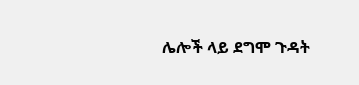ሌሎች ላይ ደግሞ ጉዳት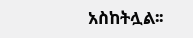አስከትሏል፡፡